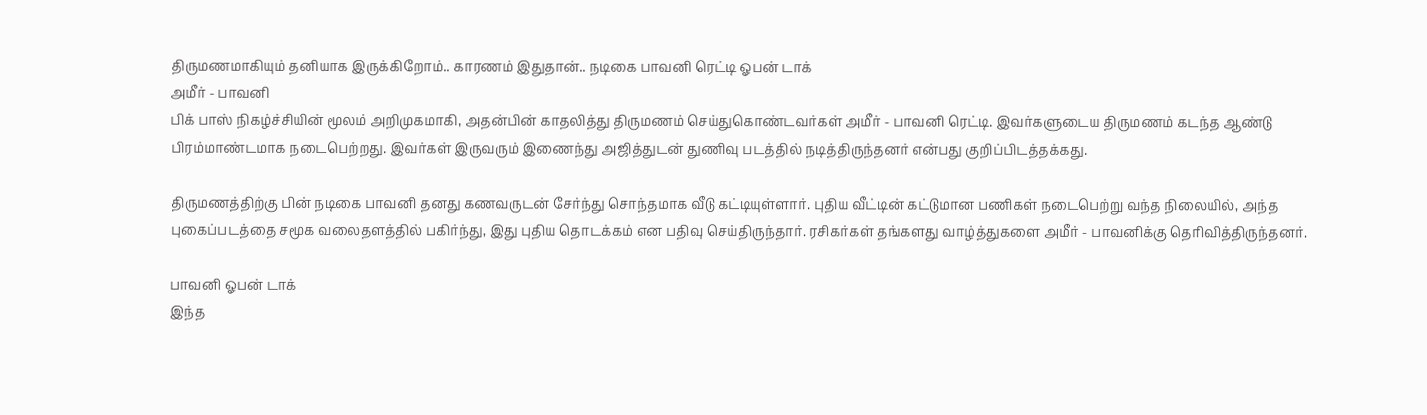திருமணமாகியும் தனியாக இருக்கிறோம்.. காரணம் இதுதான்.. நடிகை பாவனி ரெட்டி ஓபன் டாக்
அமீர் - பாவனி
பிக் பாஸ் நிகழ்ச்சியின் மூலம் அறிமுகமாகி, அதன்பின் காதலித்து திருமணம் செய்துகொண்டவர்கள் அமீர் - பாவனி ரெட்டி. இவர்களுடைய திருமணம் கடந்த ஆண்டு பிரம்மாண்டமாக நடைபெற்றது. இவர்கள் இருவரும் இணைந்து அஜித்துடன் துணிவு படத்தில் நடித்திருந்தனர் என்பது குறிப்பிடத்தக்கது.

திருமணத்திற்கு பின் நடிகை பாவனி தனது கணவருடன் சேர்ந்து சொந்தமாக வீடு கட்டியுள்ளார். புதிய வீட்டின் கட்டுமான பணிகள் நடைபெற்று வந்த நிலையில், அந்த புகைப்படத்தை சமூக வலைதளத்தில் பகிர்ந்து, இது புதிய தொடக்கம் என பதிவு செய்திருந்தார். ரசிகர்கள் தங்களது வாழ்த்துகளை அமீர் - பாவனிக்கு தெரிவித்திருந்தனர்.

பாவனி ஓபன் டாக்
இந்த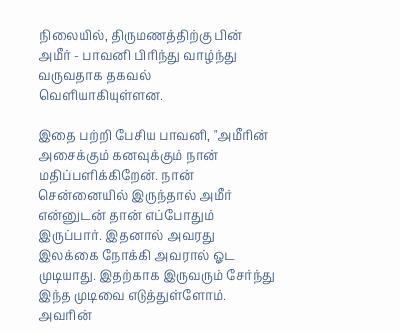நிலையில், திருமணத்திற்கு பின் அமீர் - பாவனி பிரிந்து வாழ்ந்து வருவதாக தகவல் வெளியாகியுள்ளன.

இதை பற்றி பேசிய பாவனி, "அமீரின் அசைக்கும் கனவுக்கும் நான் மதிப்பளிக்கிறேன். நான் சென்னையில் இருந்தால் அமீர் என்னுடன் தான் எப்போதும் இருப்பார். இதனால் அவரது இலக்கை நோக்கி அவரால் ஓட முடியாது. இதற்காக இருவரும் சேர்ந்து இந்த முடிவை எடுத்துள்ளோம். அவரின்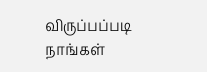விருப்பப்படி நாங்கள்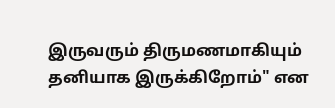இருவரும் திருமணமாகியும் தனியாக இருக்கிறோம்" என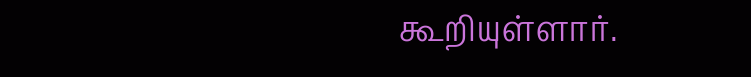கூறியுள்ளார்.